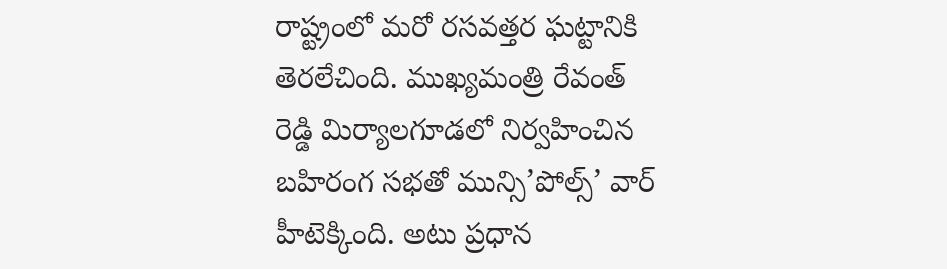రాష్ట్రంలో మరో రసవత్తర ఘట్టానికి తెరలేచింది. ముఖ్యమంత్రి రేవంత్ రెడ్డి మిర్యాలగూడలో నిర్వహించిన బహిరంగ సభతో మున్సి’పోల్స్’ వార్ హీటెక్కింది. అటు ప్రధాన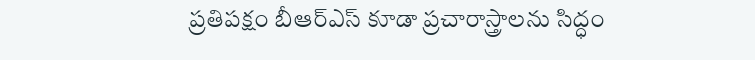ప్రతిపక్షం బీఆర్ఎస్ కూడా ప్రచారాస్త్రాలను సిద్ధం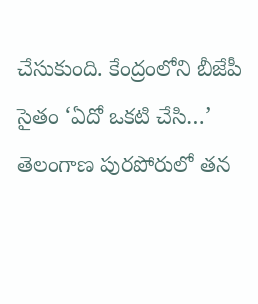చేసుకుంది. కేంద్రంలోని బీజేపీ సైతం ‘ఏదో ఒకటి చేసి…’ తెలంగాణ పురపోరులో తన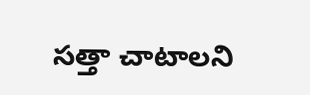సత్తా చాటాలని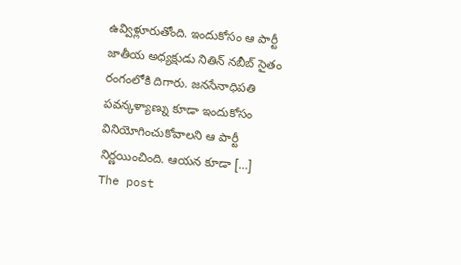ఉవ్విళ్లూరుతోంది. ఇందుకోసం ఆ పార్టీ జాతీయ అధ్యక్షుడు నితిన్ నబీబ్ సైతం రంగంలోకి దిగారు. జనసేనాధిపతి పవన్కళ్యాణ్ను కూడా ఇందుకోసం వినియోగించుకోవాలని ఆ పార్టీ నిర్ణయించింది. ఆయన కూడా […]
The post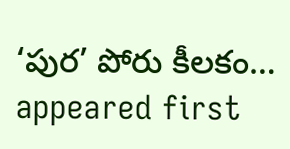‘పుర’ పోరు కీలకం… appeared first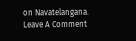on Navatelangana.
Leave A Comment